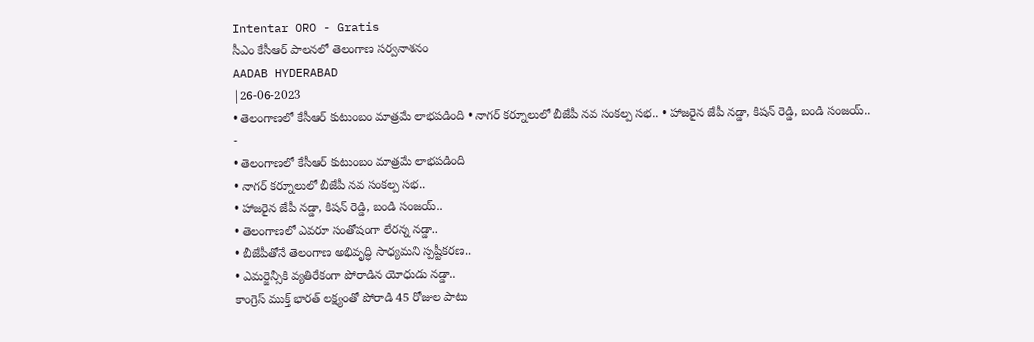Intentar ORO - Gratis
సీఎం కేసీఆర్ పాలనలో తెలంగాణ సర్వనాశనం
AADAB HYDERABAD
|26-06-2023
• తెలంగాణలో కేసీఆర్ కుటుంబం మాత్రమే లాభపడింది • నాగర్ కర్నూలులో బీజేపీ నవ సంకల్ప సభ.. • హాజరైన జేపీ నడ్డా, కిషన్ రెడ్డి, బండి సంజయ్..
-
• తెలంగాణలో కేసీఆర్ కుటుంబం మాత్రమే లాభపడింది
• నాగర్ కర్నూలులో బీజేపీ నవ సంకల్ప సభ..
• హాజరైన జేపీ నడ్డా, కిషన్ రెడ్డి, బండి సంజయ్..
• తెలంగాణలో ఎవరూ సంతోషంగా లేరన్న నడ్డా..
• బీజేపీతోనే తెలంగాణ అభివృద్ధి సాధ్యమని స్పష్టీకరణ..
• ఎమర్జెన్సీకి వ్యతిరేకంగా పోరాడిన యోధుడు నడ్డా..
కాంగ్రెస్ ముక్త్ భారత్ లక్ష్యంతో పోరాడి 45 రోజుల పాటు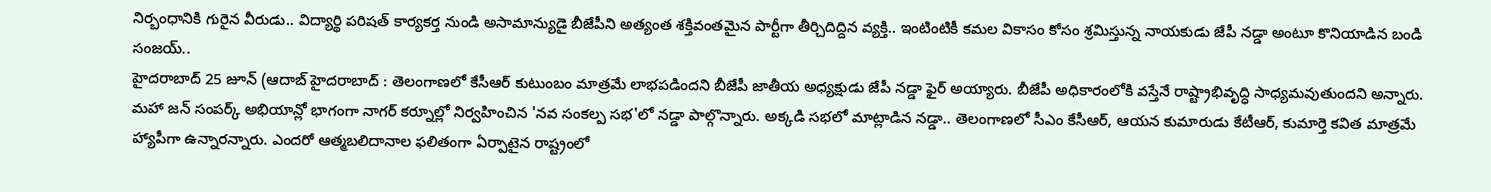నిర్బంధానికి గురైన వీరుడు.. విద్యార్థి పరిషత్ కార్యకర్త నుండి అసామాన్యుడై బీజేపీని అత్యంత శక్తివంతమైన పార్టీగా తీర్చిదిద్దిన వ్యక్తి.. ఇంటింటికీ కమల వికాసం కోసం శ్రమిస్తున్న నాయకుడు జేపీ నడ్డా అంటూ కొనియాడిన బండి సంజయ్..
హైదరాబాద్ 25 జూన్ (ఆదాబ్ హైదరాబాద్ : తెలంగాణలో కేసీఆర్ కుటుంబం మాత్రమే లాభపడిందని బీజేపీ జాతీయ అధ్యక్షుడు జేపీ నడ్డా ఫైర్ అయ్యారు. బీజేపీ అధికారంలోకి వస్తేనే రాష్ట్రాభివృద్ధి సాధ్యమవుతుందని అన్నారు. మహా జన్ సంపర్క్ అభియాన్లో భాగంగా నాగర్ కర్నూల్లో నిర్వహించిన 'నవ సంకల్ప సభ'లో నడ్డా పాల్గొన్నారు. అక్కడి సభలో మాట్లాడిన నడ్డా.. తెలంగాణలో సీఎం కేసీఆర్, ఆయన కుమారుడు కేటీఆర్, కుమార్తె కవిత మాత్రమే హ్యాపీగా ఉన్నారన్నారు. ఎందరో ఆత్మబలిదానాల ఫలితంగా ఏర్పాటైన రాష్ట్రంలో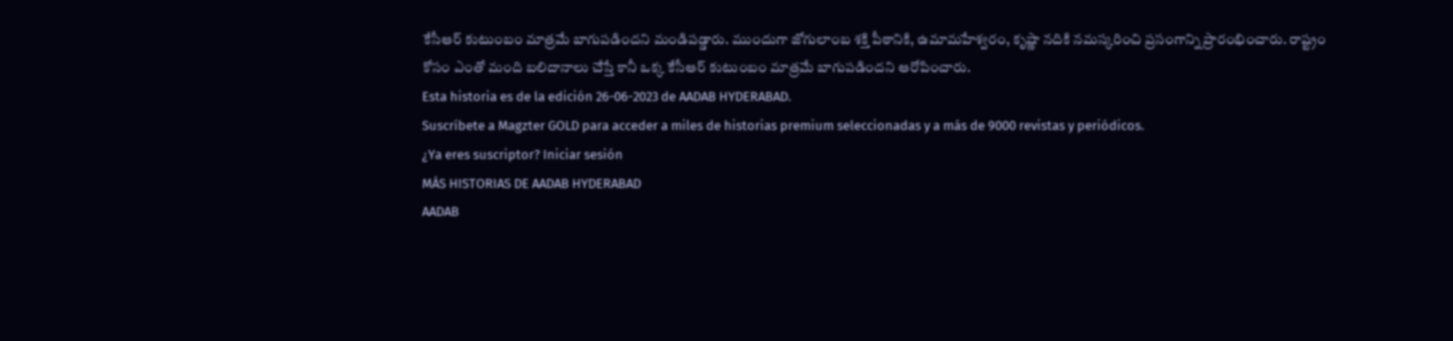కేసీఆర్ కుటుంబం మాత్రమే బాగుపడిందని మండిపడ్డారు. ముందుగా జోగులాంబ శక్తి పీఠానికి, ఉమామహేశ్వరం, కృష్ణా నదికి నమస్కరించి ప్రసంగాన్ని ప్రారంభించారు. రాష్ట్రం కోసం ఎంతో మంది బలిదానాలు చేస్తే కానీ ఒక్క కేసీఆర్ కుటుంబం మాత్రమే బాగుపడిందని ఆరోపించారు.
Esta historia es de la edición 26-06-2023 de AADAB HYDERABAD.
Suscríbete a Magzter GOLD para acceder a miles de historias premium seleccionadas y a más de 9000 revistas y periódicos.
¿Ya eres suscriptor? Iniciar sesión
MÁS HISTORIAS DE AADAB HYDERABAD
AADAB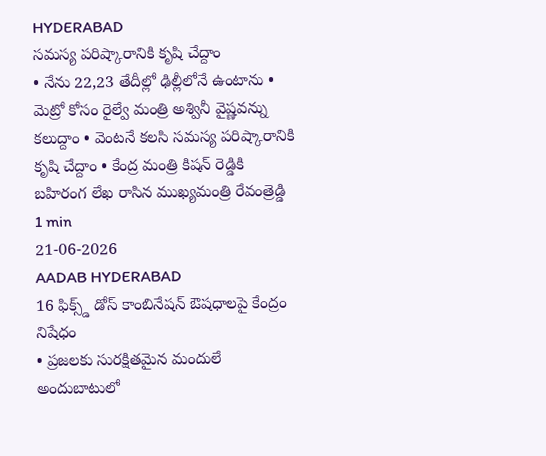HYDERABAD
సమస్య పరిష్కారానికి కృషి చేద్దాం
• నేను 22,23 తేదీల్లో ఢిల్లీలోనే ఉంటాను • మెట్రో కోసం రైల్వే మంత్రి అశ్వినీ వైష్ణవన్ను కలుద్దాం • వెంటనే కలసి సమస్య పరిష్కారానికి కృషి చేద్దాం • కేంద్ర మంత్రి కిషన్ రెడ్డికి బహిరంగ లేఖ రాసిన ముఖ్యమంత్రి రేవంత్రెడ్డి
1 min
21-06-2026
AADAB HYDERABAD
16 ఫిక్స్డ్ డోస్ కాంబినేషన్ ఔషధాలపై కేంద్రం నిషేధం
• ప్రజలకు సురక్షితమైన మందులే అందుబాటులో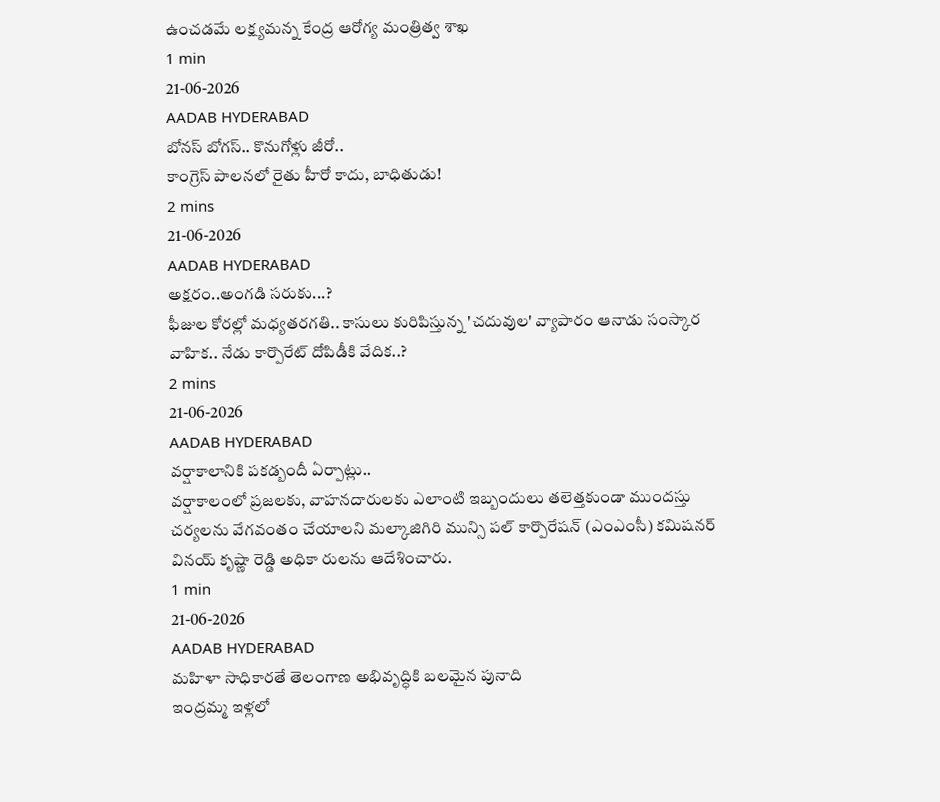ఉంచడమే లక్ష్యమన్న కేంద్ర ఆరోగ్య మంత్రిత్వ శాఖ
1 min
21-06-2026
AADAB HYDERABAD
బోనస్ బోగస్.. కొనుగోళ్లు జీరో..
కాంగ్రెస్ పాలనలో రైతు హీరో కాదు, బాధితుడు!
2 mins
21-06-2026
AADAB HYDERABAD
అక్షరం..అంగడి సరుకు...?
ఫీజుల కోరల్లో మధ్యతరగతి.. కాసులు కురిపిస్తున్న 'చదువుల' వ్యాపారం ఆనాడు సంస్కార వాహిక.. నేడు కార్పొరేట్ దోపిడీకి వేదిక..?
2 mins
21-06-2026
AADAB HYDERABAD
వర్షాకాలానికి పకడ్బందీ ఏర్పాట్లు..
వర్షాకాలంలో ప్రజలకు, వాహనదారులకు ఎలాంటి ఇబ్బందులు తలెత్తకుండా ముందస్తు చర్యలను వేగవంతం చేయాలని మల్కాజిగిరి మున్సి పల్ కార్పొరేషన్ (ఎంఎంసీ) కమిషనర్ వినయ్ కృష్ణా రెడ్డి అధికా రులను ఆదేశించారు.
1 min
21-06-2026
AADAB HYDERABAD
మహిళా సాధికారతే తెలంగాణ అభివృద్ధికి బలమైన పునాది
ఇంద్రమ్మ ఇళ్లలో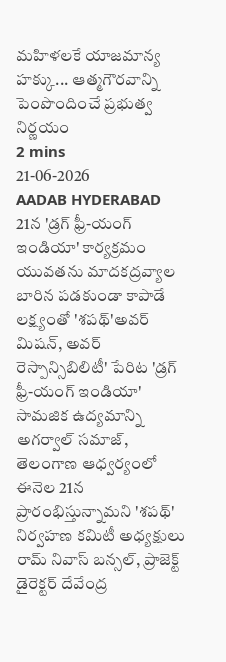మహిళలకే యాజమాన్య హక్కు... ఆత్మగౌరవాన్ని పెంపొందించే ప్రభుత్వ నిర్ణయం
2 mins
21-06-2026
AADAB HYDERABAD
21న 'డ్రగ్ ఫ్రీ-యంగ్ ఇండియా' కార్యక్రమం
యువతను మాదకద్రవ్యాల బారిన పడకుండా కాపాడే లక్ష్యంతో 'శపథ్'అవర్ మిషన్, అవర్ రెస్పాన్సిబిలిటీ' పేరిట 'డ్రగ్ ఫ్రీ-యంగ్ ఇండియా' సామజిక ఉద్యమాన్ని అగర్వాల్ సమాజ్, తెలంగాణ ఆధ్వర్యంలో ఈనెల 21న ప్రారంభిస్తున్నామని 'శపథ్' నిర్వహణ కమిటీ అధ్యక్షులు రామ్ నివాస్ బన్సల్, ప్రాజెక్ట్ డైరెక్టర్ దేవేంద్ర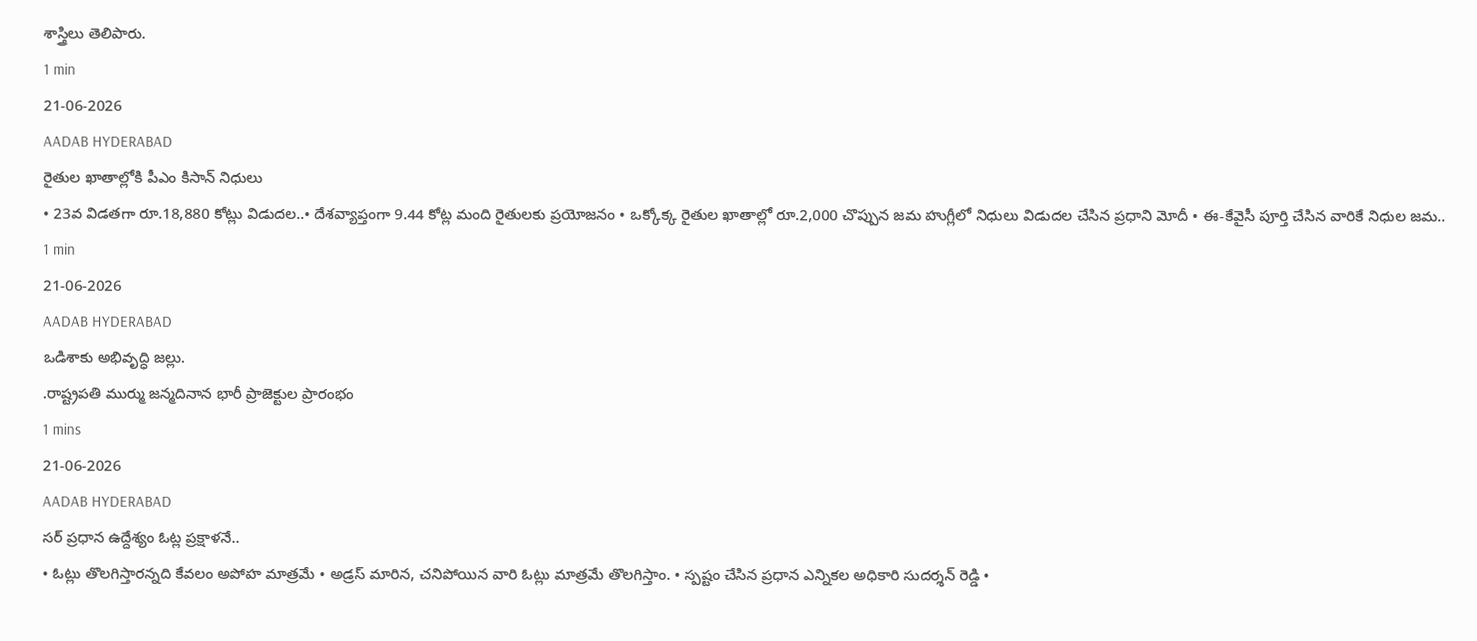శాస్త్రిలు తెలిపారు.
1 min
21-06-2026
AADAB HYDERABAD
రైతుల ఖాతాల్లోకి పీఎం కిసాన్ నిధులు
• 23వ విడతగా రూ.18,880 కోట్లు విడుదల..• దేశవ్యాప్తంగా 9.44 కోట్ల మంది రైతులకు ప్రయోజనం • ఒక్కోక్క రైతుల ఖాతాల్లో రూ.2,000 చొప్పున జమ హుగ్లీలో నిధులు విడుదల చేసిన ప్రధాని మోదీ • ఈ-కేవైసీ పూర్తి చేసిన వారికే నిధుల జమ..
1 min
21-06-2026
AADAB HYDERABAD
ఒడిశాకు అభివృద్ధి జల్లు.
.రాష్ట్రపతి ముర్ము జన్మదినాన భారీ ప్రాజెక్టుల ప్రారంభం
1 mins
21-06-2026
AADAB HYDERABAD
సర్ ప్రధాన ఉద్దేశ్యం ఓట్ల ప్రక్షాళనే..
• ఓట్లు తొలగిస్తారన్నది కేవలం అపోహ మాత్రమే • అడ్రస్ మారిన, చనిపోయిన వారి ఓట్లు మాత్రమే తొలగిస్తాం. • స్పష్టం చేసిన ప్రధాన ఎన్నికల అధికారి సుదర్శన్ రెడ్డి •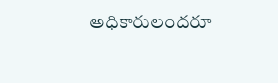అధికారులందరూ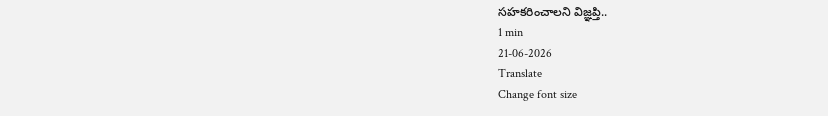సహకరించాలని విజ్ఞప్తి..
1 min
21-06-2026
Translate
Change font size